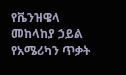የቬንዝዌላ መከላከያ ኃይል የአሜሪካን ጥቃት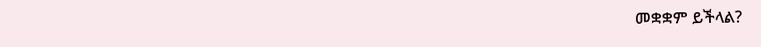መቋቋም ይችላል?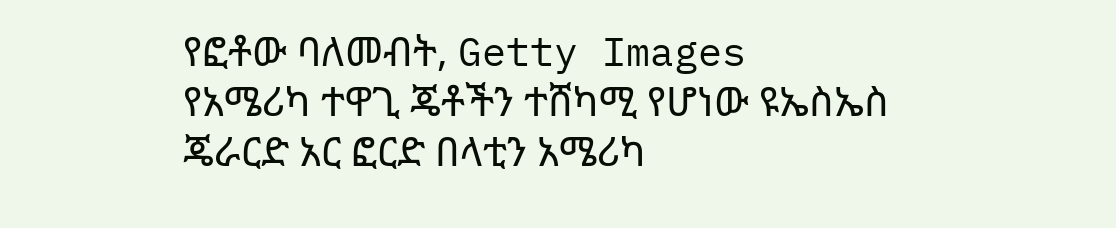የፎቶው ባለመብት, Getty Images
የአሜሪካ ተዋጊ ጄቶችን ተሸካሚ የሆነው ዩኤስኤስ ጄራርድ አር ፎርድ በላቲን አሜሪካ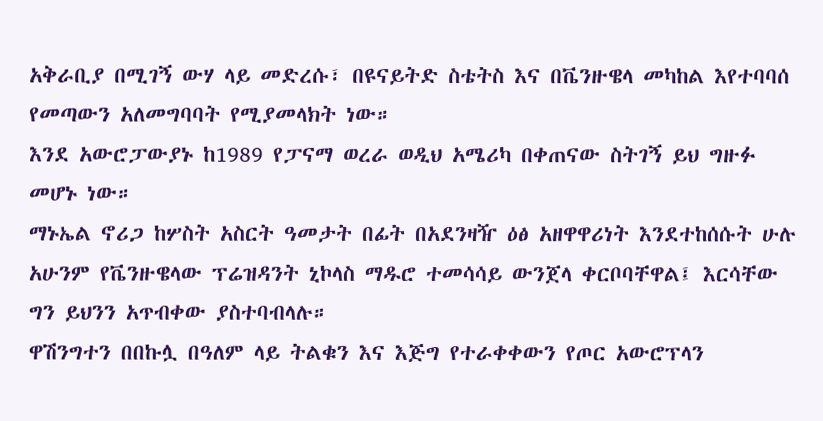አቅራቢያ በሚገኝ ውሃ ላይ መድረሱ፣ በዩናይትድ ስቴትስ እና በቬንዙዌላ መካከል እየተባባሰ የመጣውን አለመግባባት የሚያመላክት ነው።
እንደ አውሮፓውያኑ ከ1989 የፓናማ ወረራ ወዲህ አሜሪካ በቀጠናው ስትገኝ ይህ ግዙፉ መሆኑ ነው።
ማኑኤል ኖሪጋ ከሦስት አስርት ዓመታት በፊት በአደንዛዥ ዕፅ አዘዋዋሪነት እንደተከሰሱት ሁሉ አሁንም የቬንዙዌላው ፕሬዝዳንት ኒኮላስ ማዱሮ ተመሳሳይ ውንጀላ ቀርቦባቸዋል፤ እርሳቸው ግን ይህንን አጥብቀው ያስተባብላሉ።
ዋሽንግተን በበኩሏ በዓለም ላይ ትልቁን እና እጅግ የተራቀቀውን የጦር አውሮፕላን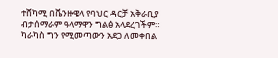ተሸካሚ በቬንዙዌላ የባህር ዳርቻ አቅራቢያ ብታሰማራም ዓላማዋን ግልፅ አላደረገችም።
ካራካስ ግን የሚመጣውን አደጋ ለመቀበል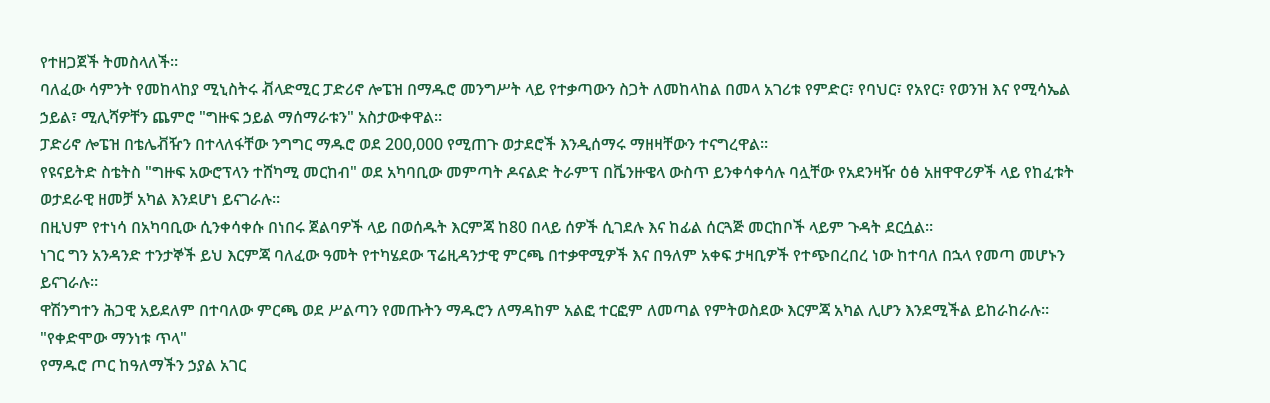የተዘጋጀች ትመስላለች።
ባለፈው ሳምንት የመከላከያ ሚኒስትሩ ቭላድሚር ፓድሪኖ ሎፔዝ በማዱሮ መንግሥት ላይ የተቃጣውን ስጋት ለመከላከል በመላ አገሪቱ የምድር፣ የባህር፣ የአየር፣ የወንዝ እና የሚሳኤል ኃይል፣ ሚሊሻዎቸን ጨምሮ "ግዙፍ ኃይል ማሰማራቱን" አስታውቀዋል።
ፓድሪኖ ሎፔዝ በቴሌቭዥን በተላለፋቸው ንግግር ማዱሮ ወደ 200,000 የሚጠጉ ወታደሮች እንዲሰማሩ ማዘዛቸውን ተናግረዋል።
የዩናይትድ ስቴትስ "ግዙፍ አውሮፕላን ተሸካሚ መርከብ" ወደ አካባቢው መምጣት ዶናልድ ትራምፕ በቬንዙዌላ ውስጥ ይንቀሳቀሳሉ ባሏቸው የአደንዛዥ ዕፅ አዘዋዋሪዎች ላይ የከፈቱት ወታደራዊ ዘመቻ አካል እንደሆነ ይናገራሉ።
በዚህም የተነሳ በአካባቢው ሲንቀሳቀሱ በነበሩ ጀልባዎች ላይ በወሰዱት እርምጃ ከ80 በላይ ሰዎች ሲገደሉ እና ከፊል ሰርጓጅ መርከቦች ላይም ጉዳት ደርሷል።
ነገር ግን አንዳንድ ተንታኞች ይህ እርምጃ ባለፈው ዓመት የተካሄደው ፕሬዚዳንታዊ ምርጫ በተቃዋሚዎች እና በዓለም አቀፍ ታዛቢዎች የተጭበረበረ ነው ከተባለ በኋላ የመጣ መሆኑን ይናገራሉ።
ዋሽንግተን ሕጋዊ አይደለም በተባለው ምርጫ ወደ ሥልጣን የመጡትን ማዱሮን ለማዳከም አልፎ ተርፎም ለመጣል የምትወስደው እርምጃ አካል ሊሆን እንደሚችል ይከራከራሉ።
"የቀድሞው ማንነቱ ጥላ"
የማዱሮ ጦር ከዓለማችን ኃያል አገር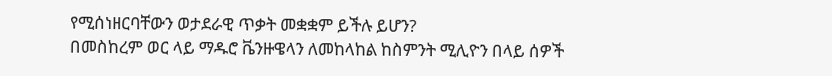የሚሰነዘርባቸውን ወታደራዊ ጥቃት መቋቋም ይችሉ ይሆን?
በመስከረም ወር ላይ ማዱሮ ቬንዙዌላን ለመከላከል ከስምንት ሚሊዮን በላይ ሰዎች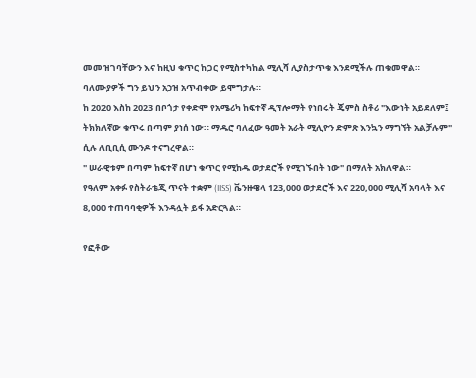መመዝገባቸውን እና ከዚህ ቁጥር ከጋር የሚስተካከል ሚሊሻ ሊያስታጥቁ እንደሚችሉ ጠቁመዋል።
ባለሙያዎች ግን ይህን አኃዝ አጥብቀው ይሞግታሉ።
ከ 2020 እስከ 2023 በቦጎታ የቀድሞ የአሜሪካ ከፍተኛ ዲፕሎማት የነበሩት ጄምስ ስቶሪ "እውነት አይደለም፤ ትክክለኛው ቁጥሩ በጣም ያነሰ ነው። ማዱሮ ባለፈው ዓመት አራት ሚሊዮን ድምጽ እንኳን ማግኘት አልቻሉም" ሲሉ ለቢቢሲ ሙንዶ ተናግረዋል።
" ሠራዊቱም በጣም ከፍተኛ በሆነ ቁጥር የሚከዱ ወታደሮች የሚገኙበት ነው" በማለት አክለዋል።
የዓለም አቀፉ የስትራቴጂ ጥናት ተቋም (IISS) ቬንዙዌላ 123,000 ወታደሮች እና 220,000 ሚሊሻ አባላት እና 8,000 ተጠባባቂዎች እንዳሏት ይፋ አድርጓል።

የፎቶው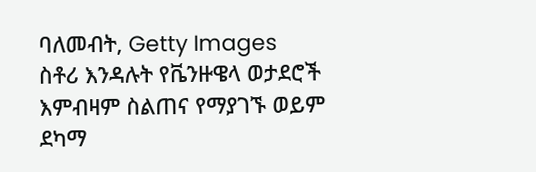ባለመብት, Getty Images
ስቶሪ እንዳሉት የቬንዙዌላ ወታደሮች እምብዛም ስልጠና የማያገኙ ወይም ደካማ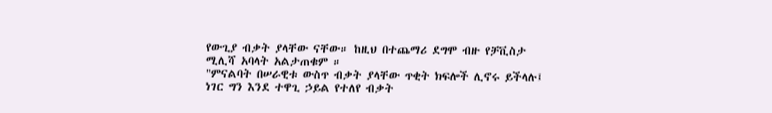የውጊያ ብቃት ያላቸው ናቸው። ከዚህ በተጨማሪ ደግሞ ብዙ የቻቪስታ ሚሊሻ አባላት አልታጠቁም ።
"ምናልባት በሠራዊቱ ውስጥ ብቃት ያላቸው ጥቂት ክፍሎች ሊኖሩ ይችላሉ፤ ነገር ግን እንደ ተዋጊ ኃይል የተለየ ብቃት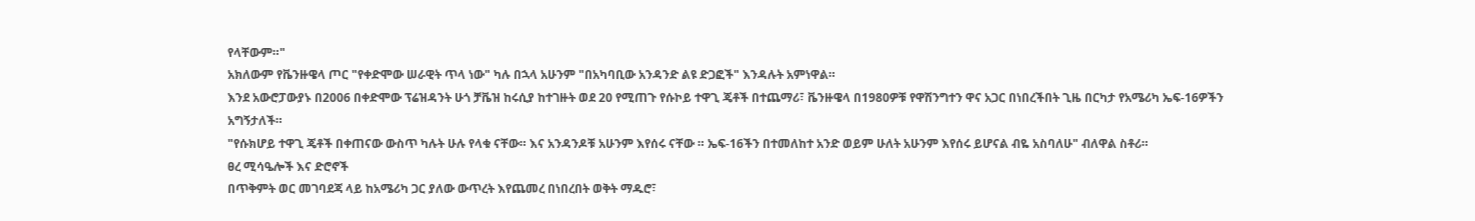የላቸውም።"
አክለውም የቬንዙዌላ ጦር "የቀድሞው ሠራዊት ጥላ ነው" ካሉ በኋላ አሁንም "በአካባቢው አንዳንድ ልዩ ድጋፎች" እንዳሉት አምነዋል።
እንደ አውሮፓውያኑ በ2006 በቀድሞው ፕሬዝዳንት ሁጎ ቻቬዝ ከሩሲያ ከተገዙት ወደ 20 የሚጠጉ የሱኮይ ተዋጊ ጄቶች በተጨማሪ፣ ቬንዙዌላ በ1980ዎቹ የዋሽንግተን ዋና አጋር በነበረችበት ጊዜ በርካታ የአሜሪካ ኤፍ-16ዎችን አግኝታለች።
"የሱክሆይ ተዋጊ ጄቶች በቀጠናው ውስጥ ካሉት ሁሉ የላቁ ናቸው። እና አንዳንዶቹ አሁንም እየሰሩ ናቸው ። ኤፍ-16ችን በተመለከተ አንድ ወይም ሁለት አሁንም እየሰሩ ይሆናል ብዬ አስባለሁ" ብለዋል ስቶሪ።
ፀረ ሚሳዔሎች እና ድሮኖች
በጥቅምት ወር መገባደጃ ላይ ከአሜሪካ ጋር ያለው ውጥረት እየጨመረ በነበረበት ወቅት ማዱሮ፣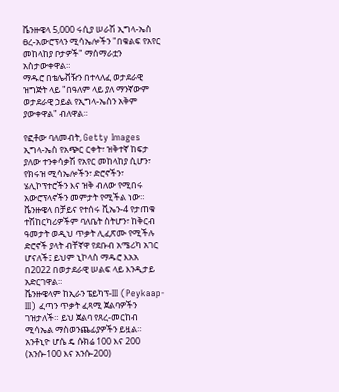ቬንዙዌላ 5,000 ሩሲያ ሠራሽ ኢግላ-ኤስ ፀረ-አውሮፕላን ሚሳኤሎችን "በቁልፍ የአየር መከላከያ ቦታዎች" ማሰማራቷን አስታውቀዋል።
ማዱሮ በቴሌቭዥን በተላለፈ ወታደራዊ ዝግጅት ላይ "በዓለም ላይ ያለ ማንኛውም ወታደራዊ ኃይል የኢግላ-ኤስን አቅም ያውቀዋል" ብለዋል።

የፎቶው ባለመብት, Getty Images
ኢግላ-ኤስ የአጭር ርቀት፣ ዝቅተኛ ከፍታ ያለው ተንቀሳቃሽ የአየር መከላከያ ሲሆን፣ የክሩዝ ሚሳኤሎችን፣ ድሮኖችን፣ ሄሊኮፕተሮችን እና ዝቅ ብለው የሚበሩ አውሮፕላኖችን መምታት የሚችል ነው።
ቬንዙዌላ በቻይና የተሰሩ ቪኤን-4 የታጠቁ ተሽከርካሪዎችም ባለቤት ስትሆን፣ ከቅርብ ዓመታት ወዲህ ጥቃት ሊፈጽሙ የሚችሉ ድሮኖች ያላት ብቸኛዋ የደቡብ አሜሪካ አገር ሆናለች፤ ይህም ኒኮላስ ማዱሮ እአአ በ2022 በወታደራዊ ሠልፍ ላይ እንዲታይ አድርገዋል።
ቬንዙዌላም ከኢራን ፔይካፕ-III (Peykaap-III) ፈጣን ጥቃት ፈጻሚ ጀልባዎችን ገዝታለች። ይህ ጀልባ የጸረ-መርከብ ሚሳኤል ማስወንጨፊያዎችን ይዟል።
አንቶኒዮ ሆሴ ዴ ሱክሬ 100 እና 200 (አንሱ-100 እና አንሱ-200)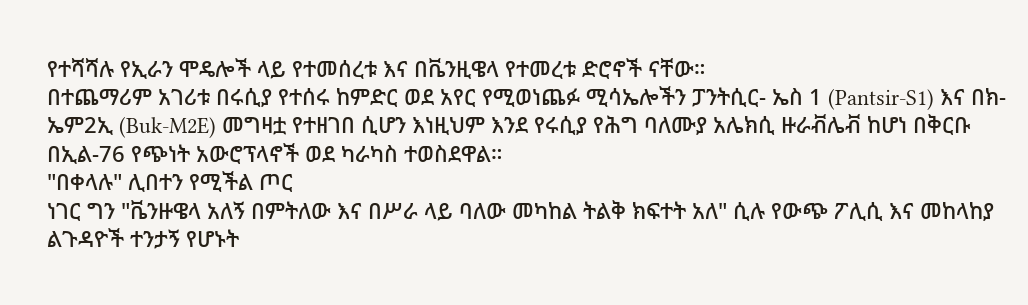የተሻሻሉ የኢራን ሞዴሎች ላይ የተመሰረቱ እና በቬንዚዌላ የተመረቱ ድሮኖች ናቸው።
በተጨማሪም አገሪቱ በሩሲያ የተሰሩ ከምድር ወደ አየር የሚወነጨፉ ሚሳኤሎችን ፓንትሲር- ኤስ 1 (Pantsir-S1) እና በክ-ኤም2ኢ (Buk-M2E) መግዛቷ የተዘገበ ሲሆን እነዚህም እንደ የሩሲያ የሕግ ባለሙያ አሌክሲ ዙራቭሌቭ ከሆነ በቅርቡ በኢል-76 የጭነት አውሮፕላኖች ወደ ካራካስ ተወስደዋል።
"በቀላሉ" ሊበተን የሚችል ጦር
ነገር ግን "ቬንዙዌላ አለኝ በምትለው እና በሥራ ላይ ባለው መካከል ትልቅ ክፍተት አለ" ሲሉ የውጭ ፖሊሲ እና መከላከያ ልጉዳዮች ተንታኝ የሆኑት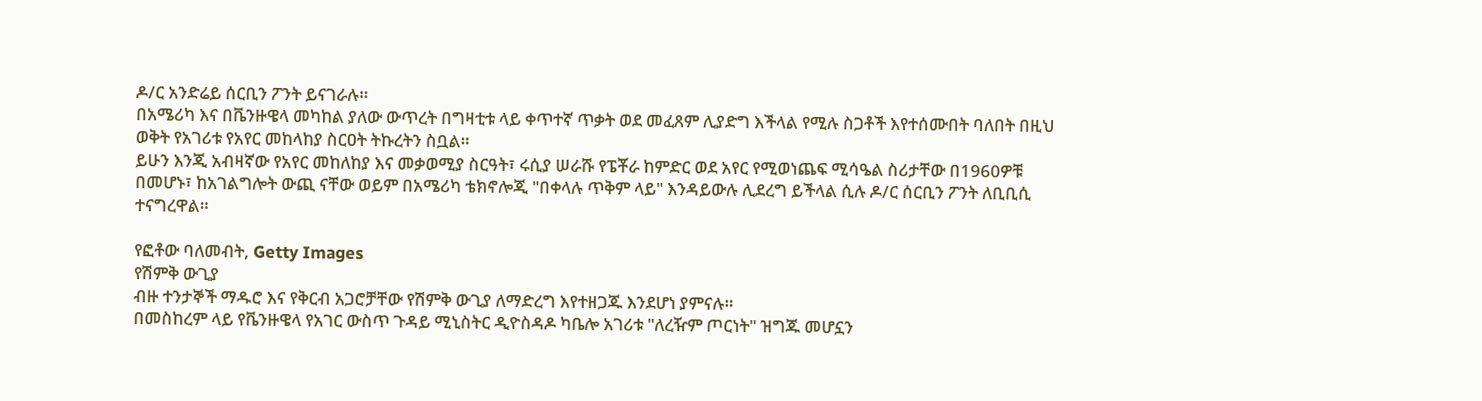ዶ/ር አንድሬይ ሰርቢን ፖንት ይናገራሉ።
በአሜሪካ እና በቬንዙዌላ መካከል ያለው ውጥረት በግዛቲቱ ላይ ቀጥተኛ ጥቃት ወደ መፈጸም ሊያድግ እችላል የሚሉ ስጋቶች እየተሰሙበት ባለበት በዚህ ወቅት የአገሪቱ የአየር መከላከያ ስርዐት ትኩረትን ስቧል።
ይሁን እንጂ አብዛኛው የአየር መከለከያ እና መቃወሚያ ስርዓት፣ ሩሲያ ሠራሹ የፔቾራ ከምድር ወደ አየር የሚወነጨፍ ሚሳዔል ስሪታቸው በ1960ዎቹ በመሆኑ፣ ከአገልግሎት ውጪ ናቸው ወይም በአሜሪካ ቴክኖሎጂ "በቀላሉ ጥቅም ላይ" እንዳይውሉ ሊደረግ ይችላል ሲሉ ዶ/ር ሰርቢን ፖንት ለቢቢሲ ተናግረዋል።

የፎቶው ባለመብት, Getty Images
የሽምቅ ውጊያ
ብዙ ተንታኞች ማዱሮ እና የቅርብ አጋሮቻቸው የሽምቅ ውጊያ ለማድረግ እየተዘጋጁ እንደሆነ ያምናሉ።
በመስከረም ላይ የቬንዙዌላ የአገር ውስጥ ጉዳይ ሚኒስትር ዲዮስዳዶ ካቤሎ አገሪቱ "ለረዥም ጦርነት" ዝግጁ መሆኗን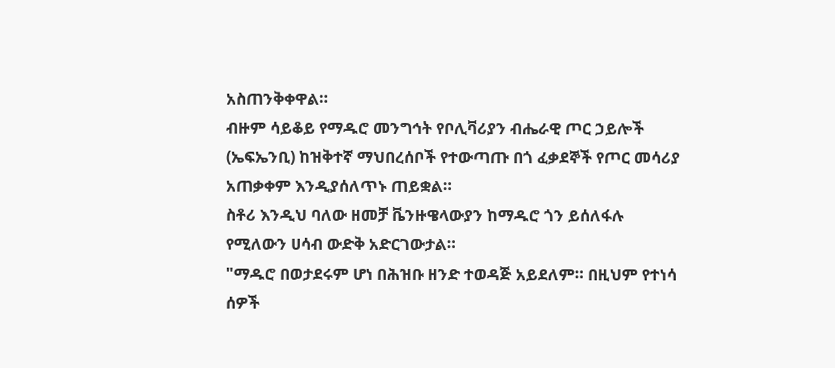አስጠንቅቀዋል።
ብዙም ሳይቆይ የማዱሮ መንግኅት የቦሊቫሪያን ብሔራዊ ጦር ኃይሎች (ኤፍኤንቢ) ከዝቅተኛ ማህበረሰቦች የተውጣጡ በጎ ፈቃደኞች የጦር መሳሪያ አጠቃቀም እንዲያሰለጥኑ ጠይቋል።
ስቶሪ እንዲህ ባለው ዘመቻ ቬንዙዌላውያን ከማዱሮ ጎን ይሰለፋሉ የሚለውን ሀሳብ ውድቅ አድርገውታል።
"ማዱሮ በወታደሩም ሆነ በሕዝቡ ዘንድ ተወዳጅ አይደለም። በዚህም የተነሳ ሰዎች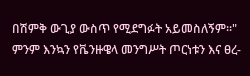በሽምቅ ውጊያ ውስጥ የሚደግፉት አይመስለኝም።"
ምንም እንኳን የቬንዙዌላ መንግሥት ጦርነቱን እና ፀረ-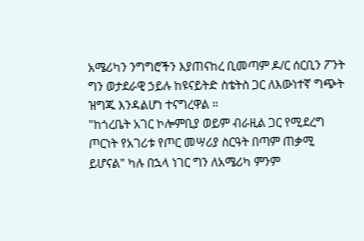አሜሪካን ንግግሮችን እያጠናከረ ቢመጣም ዶ/ር ሰርቢን ፖንት ግን ወታደራዊ ኃይሉ ከዩናይትድ ስቴትስ ጋር ለእውነተኛ ግጭት ዝግጁ እንዳልሆነ ተናግረዋል ።
"ከጎረቤት አገር ኮሎምቢያ ወይም ብራዚል ጋር የሚደረግ ጦርነት የአገሪቱ የጦር መሣሪያ ስርዓት በጣም ጠቃሚ ይሆናል" ካሉ በኋላ ነገር ግን ለአሜሪካ ምንም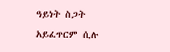ዓይነት ስጋት አይፈጥርም ሲሉ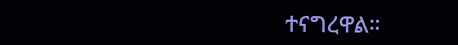ተናግረዋል።